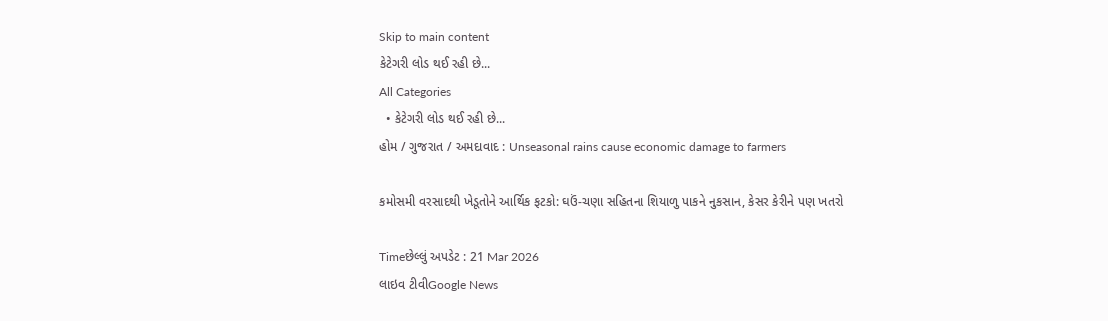Skip to main content
કેટેગરી લોડ થઈ રહી છે...
All Categories
  • કેટેગરી લોડ થઈ રહી છે...
હોમ / ગુજરાત / અમદાવાદ : Unseasonal rains cause economic damage to farmers

કમોસમી વરસાદથી ખેડૂતોને આર્થિક ફટકો: ઘઉં-ચણા સહિતના શિયાળુ પાકને નુકસાન, કેસર કેરીને પણ ખતરો

Timeછેલ્લું અપડેટ : 21 Mar 2026
લાઇવ ટીવીGoogle News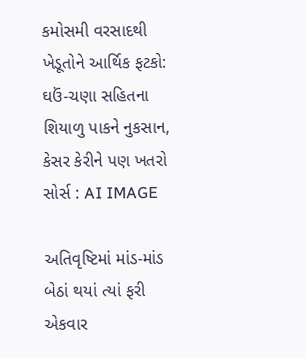કમોસમી વરસાદથી ખેડૂતોને આર્થિક ફટકો: ઘઉં-ચણા સહિતના શિયાળુ પાકને નુકસાન, કેસર કેરીને પણ ખતરો
સોર્સ : AI IMAGE

અતિવૃષ્ટિમાં માંડ-માંડ બેઠાં થયાં ત્યાં ફરી એકવાર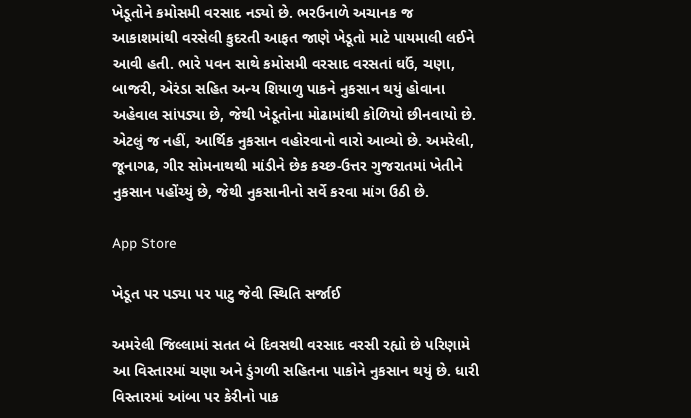ખેડૂતોને કમોસમી વરસાદ નડ્યો છે. ભરઉનાળે અચાનક જ આકાશમાંથી વરસેલી કુદરતી આફત જાણે ખેડૂતો માટે પાયમાલી લઈને આવી હતી. ભારે પવન સાથે કમોસમી વરસાદ વરસતાં ઘઉં, ચણા, બાજરી, એરંડા સહિત અન્ય શિયાળુ પાકને નુકસાન થયું હોવાના અહેવાલ સાંપડ્યા છે, જેથી ખેડૂતોના મોઢામાંથી કોળિયો છીનવાયો છે. એટલું જ નહીં, આર્થિક નુકસાન વહોરવાનો વારો આવ્યો છે. અમરેલી, જૂનાગઢ, ગીર સોમનાથથી માંડીને છેક કચ્છ-ઉત્તર ગુજરાતમાં ખેતીને નુકસાન પહોંચ્યું છે, જેથી નુકસાનીનો સર્વે કરવા માંગ ઉઠી છે.

App Store

ખેડૂત પર પડ્યા પર પાટુ જેવી સ્થિતિ સર્જાઈ

અમરેલી જિલ્લામાં સતત બે દિવસથી વરસાદ વરસી રહ્યો છે પરિણામે આ વિસ્તારમાં ચણા અને ડુંગળી સહિતના પાકોને નુકસાન થયું છે. ધારી વિસ્તારમાં આંબા પર કેરીનો પાક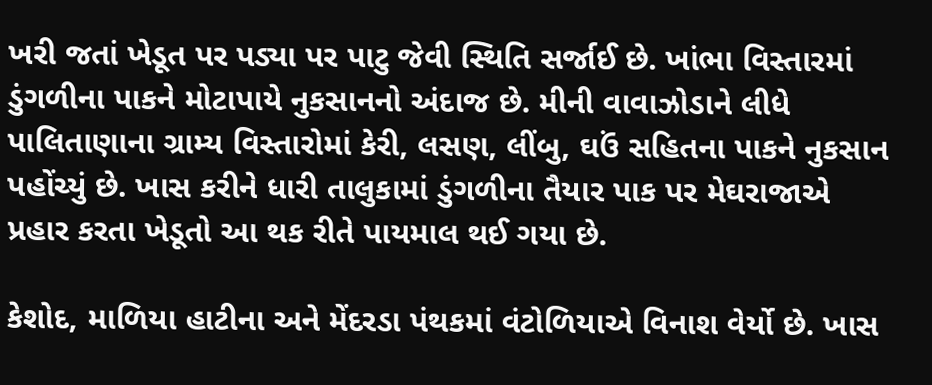ખરી જતાં ખેડૂત પર પડ્યા પર પાટુ જેવી સ્થિતિ સર્જાઈ છે. ખાંભા વિસ્તારમાં ડુંગળીના પાકને મોટાપાયે નુકસાનનો અંદાજ છે. મીની વાવાઝોડાને લીધે પાલિતાણાના ગ્રામ્ય વિસ્તારોમાં કેરી, લસણ, લીંબુ, ઘઉં સહિતના પાકને નુકસાન પહોંચ્યું છે. ખાસ કરીને ધારી તાલુકામાં ડુંગળીના તૈયાર પાક પર મેઘરાજાએ પ્રહાર કરતા ખેડૂતો આ થક રીતે પાયમાલ થઈ ગયા છે.

કેશોદ, માળિયા હાટીના અને મેંદરડા પંથકમાં વંટોળિયાએ વિનાશ વેર્યો છે. ખાસ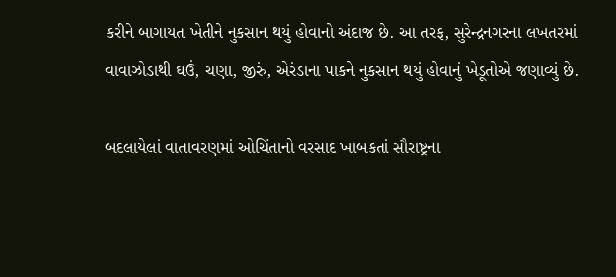કરીને બાગાયત ખેતીને નુકસાન થયું હોવાનો અંદાજ છે. આ તરફ, સુરેન્દ્રનગરના લખતરમાં વાવાઝોડાથી ઘઉં, ચણા, જીરું, એરંડાના પાકને નુકસાન થયું હોવાનું ખેડૂતોએ જણાવ્યું છે.

બદલાયેલાં વાતાવરણમાં ઓચિંતાનો વરસાદ ખાબકતાં સૌરાષ્ટ્રના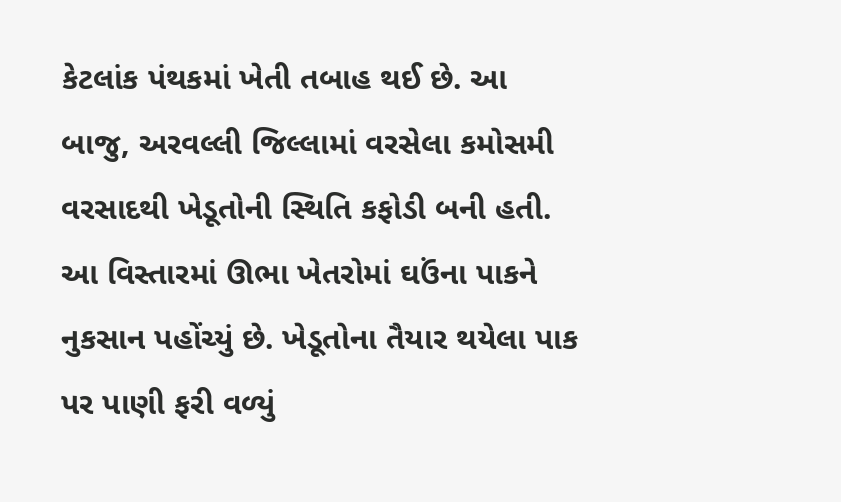કેટલાંક પંથકમાં ખેતી તબાહ થઈ છે. આ બાજુ, અરવલ્લી જિલ્લામાં વરસેલા કમોસમી વરસાદથી ખેડૂતોની સ્થિતિ કફોડી બની હતી. આ વિસ્તારમાં ઊભા ખેતરોમાં ઘઉંના પાકને નુકસાન પહોંચ્યું છે. ખેડૂતોના તૈયાર થયેલા પાક પર પાણી ફરી વળ્યું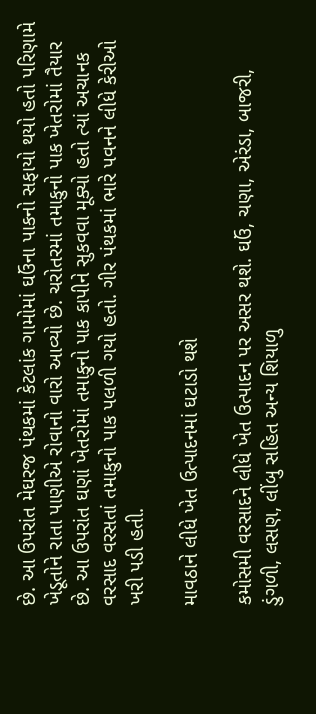છે. આ ઉપરાંત મેઘરજ પંથકમાં કેટલાંક ગામોમાં ઘઉંના પાકનો સફાયો થયો હતો પરિણામે ખેડૂતોને રાતા પાણીએ રોવાનો વારો આવ્યો છે. ચરોતરમાં તમાકુનો પાક ખેતરોમાં તૈયાર છે. આ ઉપરાંત ઘણાં ખેતરોમાં તમાકુનો પાક કાપીને સુકવવા મૂક્યો હતો ત્યાં અચાનક વરસાદ વરસતાં તમાકુનો પાક પલળી ગયો હતો. ગીર પંથકમાં ભારે પવનને લીધે કેરીઓ ખરી પડી હતી.

માવઠાને લીધે ખેત ઉત્પાદનમાં ઘટાડો થશે

કમોસમી વરસાદને લીધે ખેત ઉત્પાદન પર અસર થશે. ઘઉં, ચણા, એરંડા, બાજરી, ડુંગળી, લસણ, લીંબુ સહિત અન્ય શિયાળુ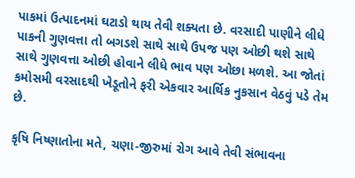પાકમાં ઉત્પાદનમાં ઘટાડો થાય તેવી શક્યતા છે. વરસાદી પાણીને લીધે પાકની ગુણવત્તા તો બગડશે સાથે સાથે ઉપજ પણ ઓછી થશે સાથે સાથે ગુણવત્તા ઓછી હોવાને લીધે ભાવ પણ ઓછા મળશે. આ જોતાં કમોસમી વરસાદથી ખેડૂતોને ફરી એકવાર આર્થિક નુકસાન વેઠવું પડે તેમ છે.

કૃષિ નિષ્ણાતોના મતે, ચણા-જીરુમાં રોગ આવે તેવી સંભાવના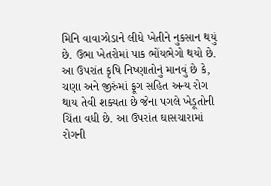મિનિ વાવાઝોડાને લીધે ખેતીને નુકસાન થયું છે. ઉભા ખેતરોમાં પાક ભોંયભેગો થયો છે. આ ઉપરાંત કૃષિ નિષ્ણાતોનું માનવું છે કે, ચણા અને જીરુંમાં ફૂગ સહિત અન્ય રોગ થાય તેવી શક્યતા છે જેના પગલે ખેડૂતોની ચિંતા વધી છે. આ ઉપરાંત ઘાસચારામાં રોગની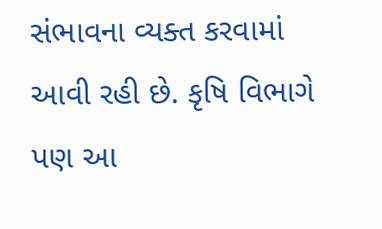સંભાવના વ્યક્ત કરવામાં આવી રહી છે. કૃષિ વિભાગે પણ આ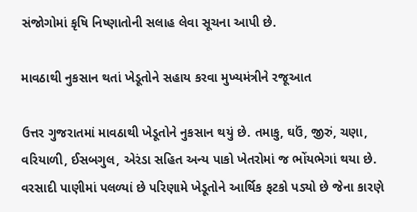સંજોગોમાં કૃષિ નિષ્ણાતોની સલાહ લેવા સૂચના આપી છે.

માવઠાથી નુકસાન થતાં ખેડૂતોને સહાય કરવા મુખ્યમંત્રીને રજૂઆત

ઉત્તર ગુજરાતમાં માવઠાથી ખેડૂતોને નુકસાન થયું છે. તમાકુ, ઘઉં, જીરું, ચણા, વરિયાળી, ઈસબગુલ, એરંડા સહિત અન્ય પાકો ખેતરોમાં જ ભોંયભેગાં થયા છે. વરસાદી પાણીમાં પલળ્યાં છે પરિણામે ખેડૂતોને આર્થિક ફટકો પડ્યો છે જેના કારણે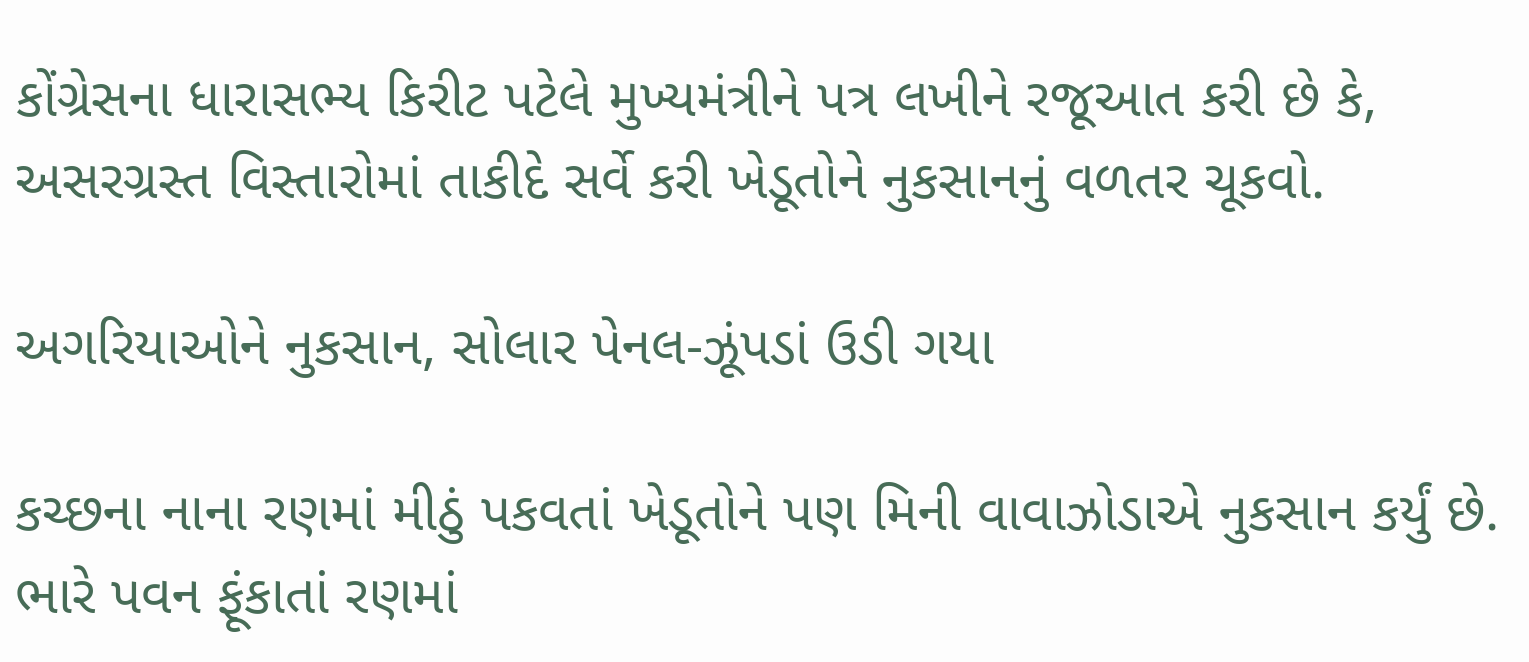કોંગ્રેસના ધારાસભ્ય કિરીટ પટેલે મુખ્યમંત્રીને પત્ર લખીને રજૂઆત કરી છે કે, અસરગ્રસ્ત વિસ્તારોમાં તાકીદે સર્વે કરી ખેડૂતોને નુકસાનનું વળતર ચૂકવો.

અગરિયાઓને નુકસાન, સોલાર પેનલ-ઝૂંપડાં ઉડી ગયા

કચ્છના નાના રણમાં મીઠું પકવતાં ખેડૂતોને પણ મિની વાવાઝોડાએ નુકસાન કર્યું છે. ભારે પવન ફૂંકાતાં રણમાં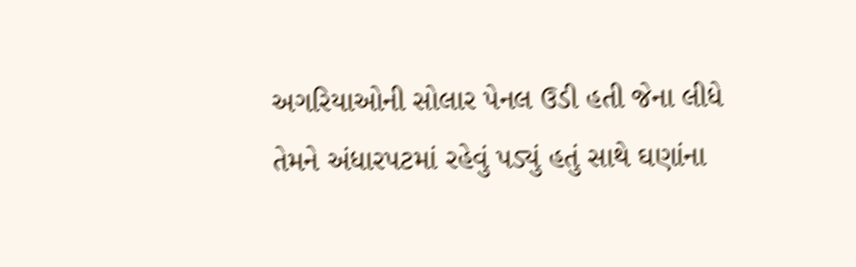અગરિયાઓની સોલાર પેનલ ઉડી હતી જેના લીધે તેમને અંધારપટમાં રહેવું પડ્યું હતું સાથે ઘણાંના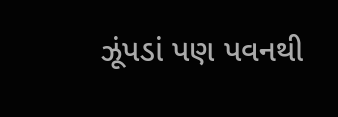ઝૂંપડાં પણ પવનથી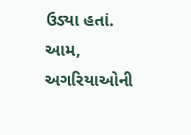ઉડ્યા હતાં. આમ, અગરિયાઓની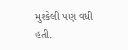મુશ્કેલી પણ વધી હતી.